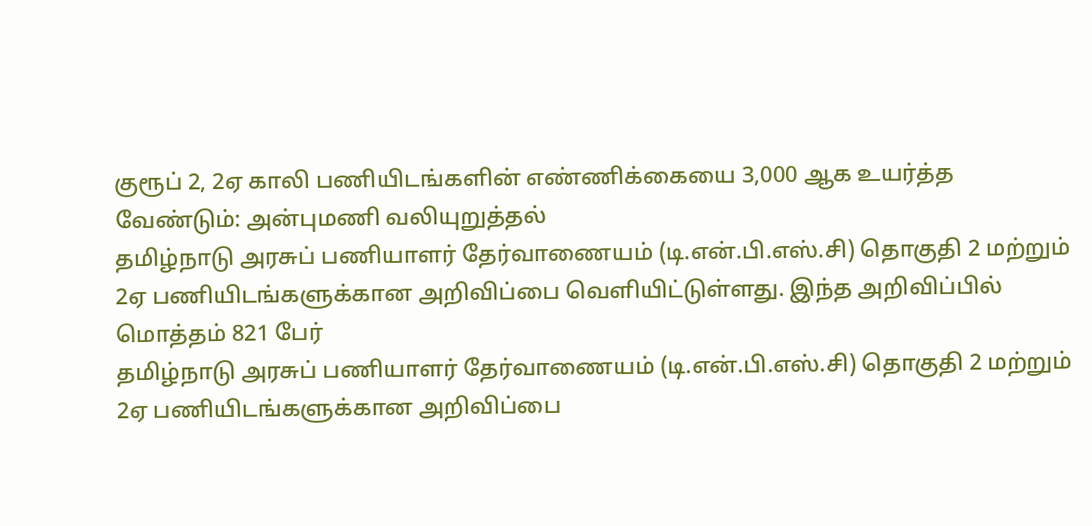குரூப் 2, 2ஏ காலி பணியிடங்களின் எண்ணிக்கையை 3,000 ஆக உயர்த்த வேண்டும்: அன்புமணி வலியுறுத்தல்
தமிழ்நாடு அரசுப் பணியாளர் தேர்வாணையம் (டி.என்.பி.எஸ்.சி) தொகுதி 2 மற்றும் 2ஏ பணியிடங்களுக்கான அறிவிப்பை வெளியிட்டுள்ளது. இந்த அறிவிப்பில் மொத்தம் 821 பேர்
தமிழ்நாடு அரசுப் பணியாளர் தேர்வாணையம் (டி.என்.பி.எஸ்.சி) தொகுதி 2 மற்றும் 2ஏ பணியிடங்களுக்கான அறிவிப்பை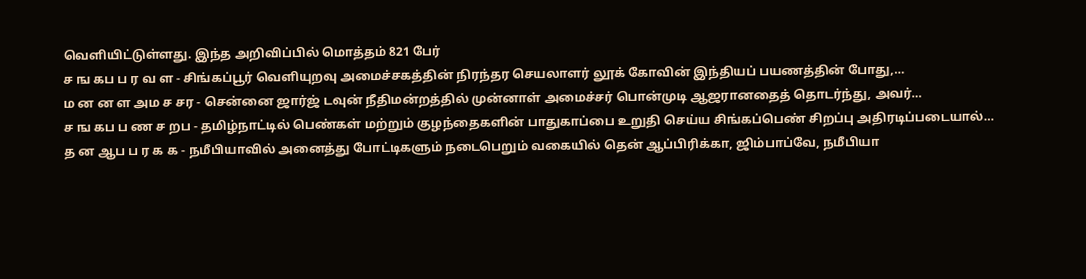வெளியிட்டுள்ளது. இந்த அறிவிப்பில் மொத்தம் 821 பேர்
ச ங கப ப ர வ ள - சிங்கப்பூர் வெளியுறவு அமைச்சகத்தின் நிரந்தர செயலாளர் லூக் கோவின் இந்தியப் பயணத்தின் போது,…
ம ன ன ள அம ச சர - சென்னை ஜார்ஜ் டவுன் நீதிமன்றத்தில் முன்னாள் அமைச்சர் பொன்முடி ஆஜரானதைத் தொடர்ந்து, அவர்…
ச ங கப ப ண ச றப - தமிழ்நாட்டில் பெண்கள் மற்றும் குழந்தைகளின் பாதுகாப்பை உறுதி செய்ய சிங்கப்பெண் சிறப்பு அதிரடிப்படையால்…
த ன ஆப ப ர க க - நமீபியாவில் அனைத்து போட்டிகளும் நடைபெறும் வகையில் தென் ஆப்பிரிக்கா, ஜிம்பாப்வே, நமீபியா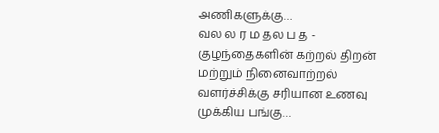அணிகளுக்கு…
வல ல ர ம தல ப த - குழந்தைகளின் கற்றல் திறன் மற்றும் நினைவாற்றல் வளர்ச்சிக்கு சரியான உணவு முக்கிய பங்கு…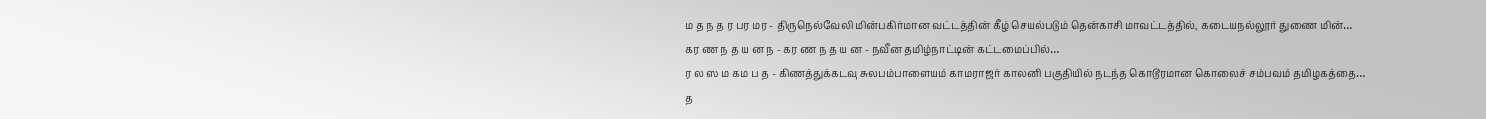ம த ந த ர பர மர - திருநெல்வேலி மின்பகிர்மான வட்டத்தின் கீழ் செயல்படும் தென்காசி மாவட்டத்தில், கடையநல்லூர் துணை மின்…
கர ண ந த ய ன ந - கர ண ந த ய ன - நவீன தமிழ்நாட்டின் கட்டமைப்பில்…
ர ல ஸ ம கம ப த - கிணத்துக்கடவு சுலபம்பாளையம் காமராஜர் காலனி பகுதியில் நடந்த கொடூரமான கொலைச் சம்பவம் தமிழகத்தை…
த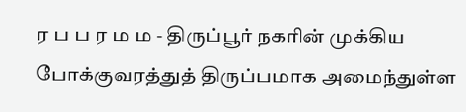ர ப ப ர ம ம - திருப்பூர் நகரின் முக்கிய போக்குவரத்துத் திருப்பமாக அமைந்துள்ள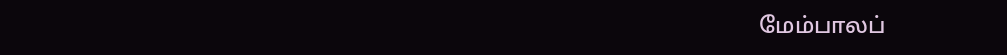மேம்பாலப்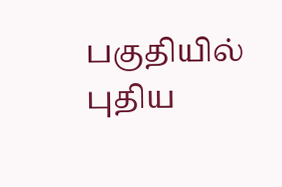பகுதியில் புதிய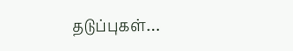தடுப்புகள்…